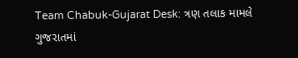Team Chabuk-Gujarat Desk: ત્રણ તલાક મામલે ગુજરાતમાં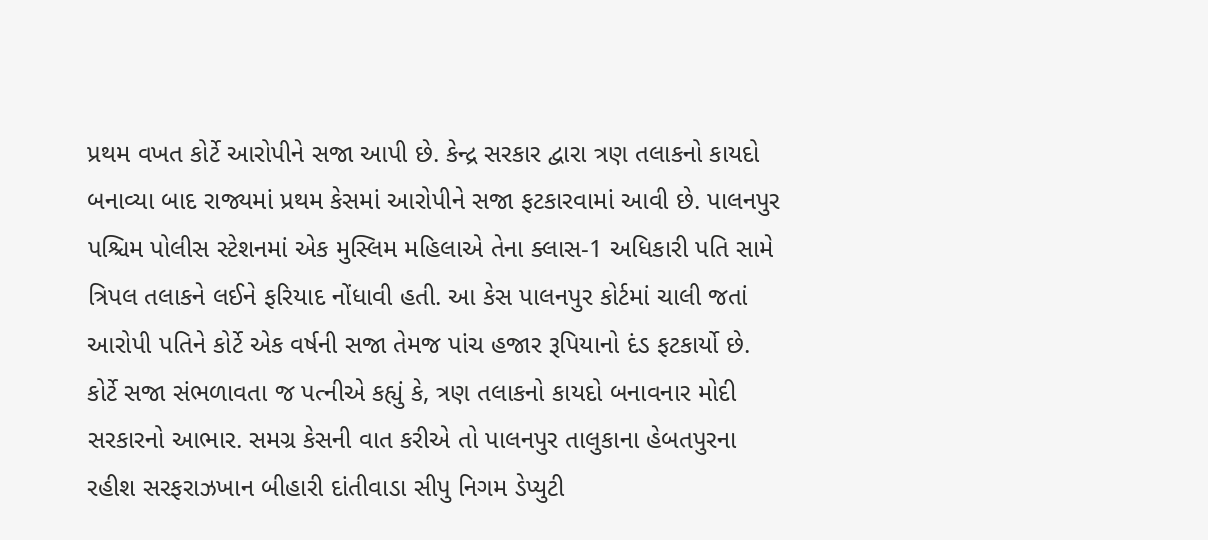પ્રથમ વખત કોર્ટે આરોપીને સજા આપી છે. કેન્દ્ર સરકાર દ્વારા ત્રણ તલાકનો કાયદો બનાવ્યા બાદ રાજ્યમાં પ્રથમ કેસમાં આરોપીને સજા ફટકારવામાં આવી છે. પાલનપુર પશ્ચિમ પોલીસ સ્ટેશનમાં એક મુસ્લિમ મહિલાએ તેના ક્લાસ-1 અધિકારી પતિ સામે ત્રિપલ તલાકને લઈને ફરિયાદ નોંધાવી હતી. આ કેસ પાલનપુર કોર્ટમાં ચાલી જતાં આરોપી પતિને કોર્ટે એક વર્ષની સજા તેમજ પાંચ હજાર રૂપિયાનો દંડ ફટકાર્યો છે.
કોર્ટે સજા સંભળાવતા જ પત્નીએ કહ્યું કે, ત્રણ તલાકનો કાયદો બનાવનાર મોદી સરકારનો આભાર. સમગ્ર કેસની વાત કરીએ તો પાલનપુર તાલુકાના હેબતપુરના રહીશ સરફરાઝખાન બીહારી દાંતીવાડા સીપુ નિગમ ડેપ્યુટી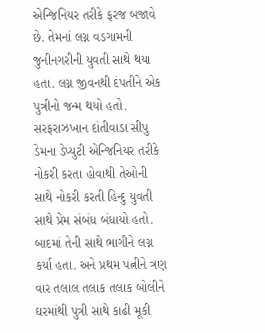એન્જિનિયર તરીકે ફરજ બજાવે છે. તેમનાં લગ્ન વડગામની જુનીનગરીની યુવતી સાથે થયા હતા. લગ્ન જીવનથી દંપતીને એક પુત્રીનો જન્મ થયો હતો. સરફરાઝખાન દાંતીવાડા સીપુ ડેમના ડેપ્યુટી એન્જિનિયર તરીકે નોકરી કરતા હોવાથી તેઓની સાથે નોકરી કરતી હિન્દુ યુવતી સાથે પ્રેમ સંબંધ બંધાયો હતો. બાદમાં તેની સાથે ભાગીને લગ્ન કર્યા હતા. અને પ્રથમ પત્નીને ત્રણ વાર તલાલ તલાક તલાક બોલીને ઘરમાંથી પુત્રી સાથે કાઢી મૂકી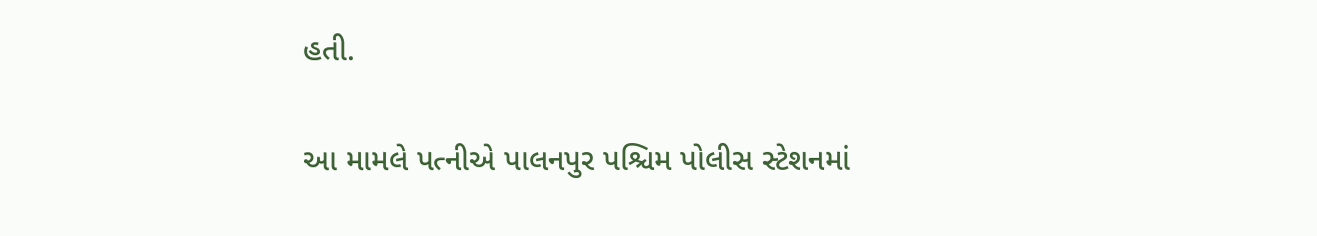હતી.

આ મામલે પત્નીએ પાલનપુર પશ્ચિમ પોલીસ સ્ટેશનમાં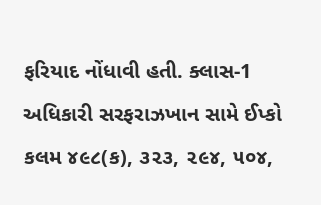ફરિયાદ નોંધાવી હતી. ક્લાસ-1 અધિકારી સરફરાઝખાન સામે ઈપ્કો કલમ ૪૯૮(ક), ૩૨૩, ૨૯૪, ૫૦૪,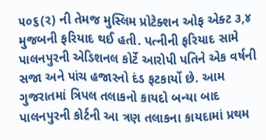૫૦૬(૨) ની તેમજ મુસ્લિમ પ્રોટેક્શન ઓફ એક્ટ ૩,૪ મુજબની ફરિયાદ થઈ હતી. પત્નીની ફરિયાદ સામે પાલનપુરની એડિશનલ કોર્ટે આરોપી પતિને એક વર્ષની સજા અને પાંચ હજારનો દંડ ફટકાર્યો છે. આમ ગુજરાતમાં ત્રિપલ તલાકનો કાયદો બન્યા બાદ પાલનપુરની કોર્ટની આ ત્રણ તલાકના કાયદામાં પ્રથમ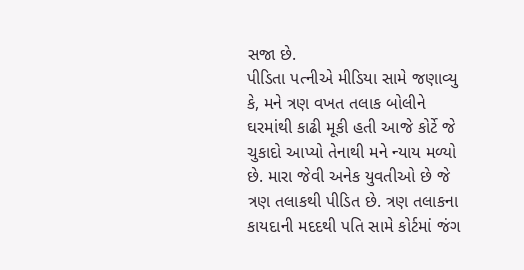સજા છે.
પીડિતા પત્નીએ મીડિયા સામે જણાવ્યુ કે, મને ત્રણ વખત તલાક બોલીને ઘરમાંથી કાઢી મૂકી હતી આજે કોર્ટે જે ચુકાદો આપ્યો તેનાથી મને ન્યાય મળ્યો છે. મારા જેવી અનેક યુવતીઓ છે જે ત્રણ તલાકથી પીડિત છે. ત્રણ તલાકના કાયદાની મદદથી પતિ સામે કોર્ટમાં જંગ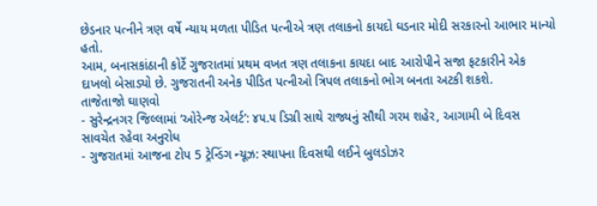છેડનાર પત્નીને ત્રણ વર્ષે ન્યાય મળતા પીડિત પત્નીએ ત્રણ તલાકનો કાયદો ઘડનાર મોદી સરકારનો આભાર માન્યો હતો.
આમ, બનાસકાંઠાની કોર્ટે ગુજરાતમાં પ્રથમ વખત ત્રણ તલાકના કાયદા બાદ આરોપીને સજા ફટકારીને એક દાખલો બેસાડ્યો છે. ગુજરાતની અનેક પીડિત પત્નીઓ ત્રિપલ તલાકનો ભોગ બનતા અટકી શકશે.
તાજેતાજો ઘાણવો
- સુરેન્દ્રનગર જિલ્લામાં ‘ઓરેન્જ એલર્ટ’: ૪૫.૫ ડિગ્રી સાથે રાજ્યનું સૌથી ગરમ શહેર, આગામી બે દિવસ સાવચેત રહેવા અનુરોધ
- ગુજરાતમાં આજના ટોપ 5 ટ્રેન્ડિંગ ન્યૂઝ: સ્થાપના દિવસથી લઈને બુલડોઝર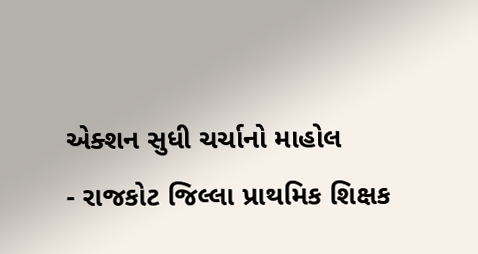એક્શન સુધી ચર્ચાનો માહોલ
- રાજકોટ જિલ્લા પ્રાથમિક શિક્ષક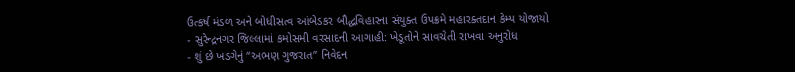ઉત્કર્ષ મંડળ અને બોધીસત્વ આંબેડકર બૌદ્ધવિહારના સંયુક્ત ઉપક્રમે મહારક્તદાન કેમ્પ યોજાયો
- સુરેન્દ્રનગર જિલ્લામાં કમોસમી વરસાદની આગાહી: ખેડૂતોને સાવચેતી રાખવા અનુરોધ
- શું છે ખડગેનું “અભણ ગુજરાત” નિવેદન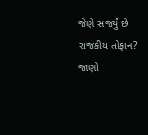જેણે સર્જ્યું છે રાજકીય તોફાન? જાણો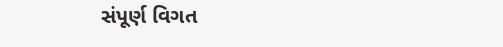સંપૂર્ણ વિગત